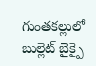గుంతకల్లులో బుల్లెట్ బైక్పై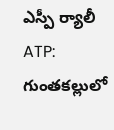ఎస్పీ ర్యాలీ
ATP: గుంతకల్లులో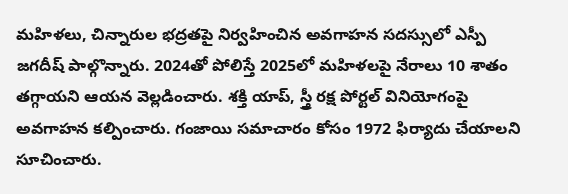మహిళలు, చిన్నారుల భద్రతపై నిర్వహించిన అవగాహన సదస్సులో ఎస్పీ జగదీష్ పాల్గొన్నారు. 2024తో పోలిస్తే 2025లో మహిళలపై నేరాలు 10 శాతం తగ్గాయని ఆయన వెల్లడించారు. శక్తి యాప్, స్త్రీ రక్ష పోర్టల్ వినియోగంపై అవగాహన కల్పించారు. గంజాయి సమాచారం కోసం 1972 ఫిర్యాదు చేయాలని సూచించారు.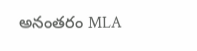అనంతరం MLA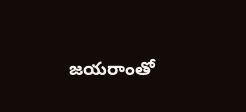జయరాంతో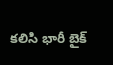కలిసి భారీ బైక్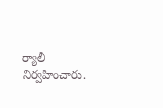ర్యాలీ నిర్వహించారు.